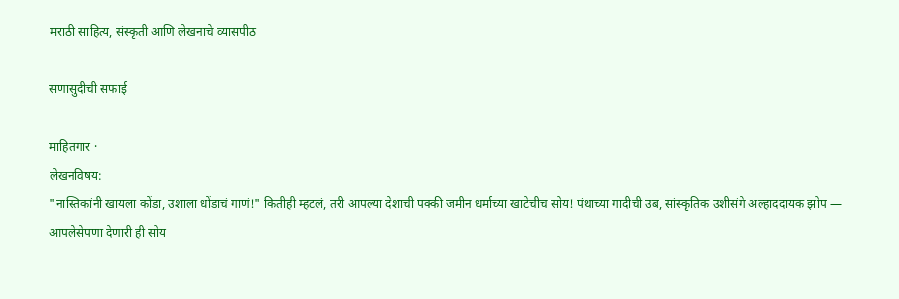मराठी साहित्य, संस्कृती आणि लेखनाचे व्यासपीठ

सणासुदीची सफाई

माहितगार ·
लेखनविषय:
"नास्तिकांनी खायला कोंडा, उशाला धोंडाचं गाणं!" कितीही म्हटलं, तरी आपल्या देशाची पक्की जमीन धर्माच्या खाटेचीच सोय! पंथाच्या गादीची उब, सांस्कृतिक उशीसंगे अल्हाददायक झोप — आपलेसेपणा देणारी ही सोय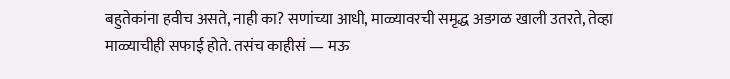बहुतेकांना हवीच असते, नाही का? सणांच्या आधी, माळ्यावरची समृद्ध अडगळ खाली उतरते, तेव्हा माळ्याचीही सफाई होते. तसंच काहीसं — मऊ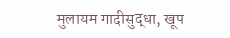मुलायम गादीसुद्धा, खूप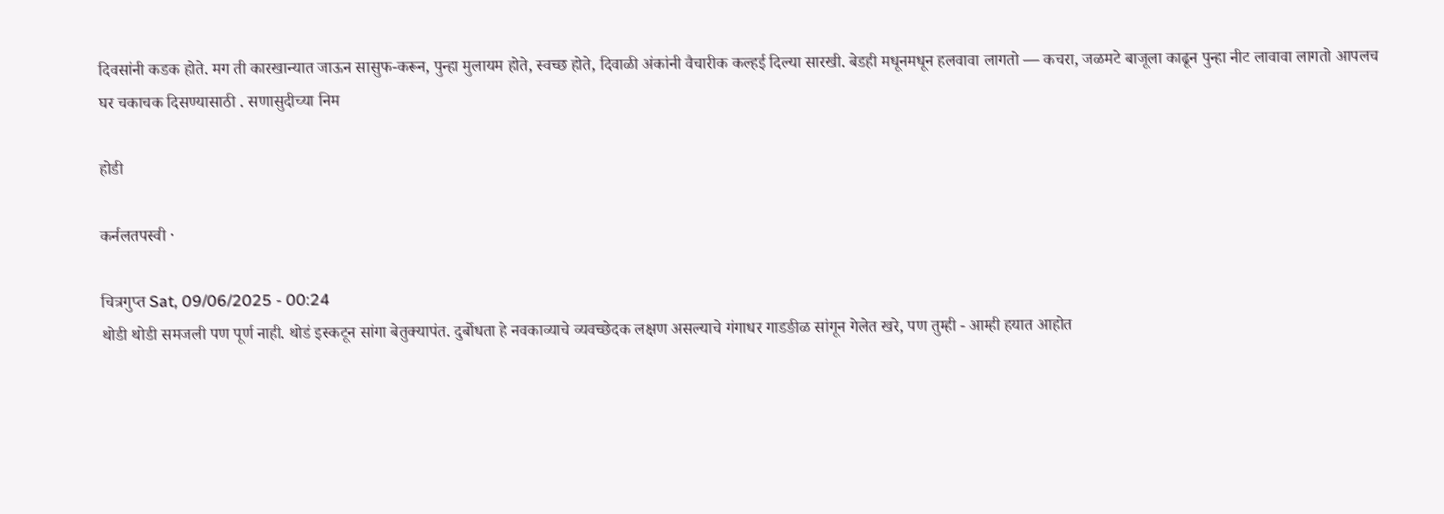दिवसांनी कडक होते. मग ती कारखान्यात जाऊन सासुफ-करून, पुन्हा मुलायम होते, स्वच्छ होते, दिवाळी अंकांनी वैचारीक कल्हई दिल्या सारखी. बेडही मधूनमधून हलवावा लागतो — कचरा, जळमटे बाजूला काढून पुन्हा नीट लावावा लागतो आपलच घर चकाचक दिसण्यासाठी . सणासुदीच्या निम

होडी

कर्नलतपस्वी ·

चित्रगुप्त Sat, 09/06/2025 - 00:24
थोडी थोडी समजली पण पूर्ण नाही. थोडं इस्कटून सांगा बेतुक्यापंत. दुर्बोधता हे नवकाव्याचे व्यवच्छेदक लक्षण असल्याचे गंगाधर गाडङीळ सांगून गेलेत खरे, पण तुम्ही - आम्ही हयात आहोत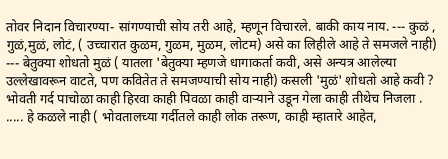तोवर निदान विचारण्या- सांगण्याची सोय तरी आहे, म्हणून विचारले. बाकी काय नाय. --- कुळं , गुळं,मुळं, लोटं, ( उच्चारात कुळम, गुळम, मुळम, लोटम) असे का लिहीले आहे ते समजले नाही) --- बेतुक्या शोधतो मुळं ( यातला 'बेतुक्या म्हणजे धागाकर्ता कवी, असे अन्यत्र आलेल्या उल्लेखावरून वाटते, पण कवितेत ते समजण्याची सोय नाही) कसली 'मुळं' शोधतो आहे कवी ?
भोवती गर्द पाचोळा काही हिरवा काही पिवळा काही वार्‍याने उडून गेला काही तीथेच निजला .
..... हे कळले नाही ( भोवतालच्या गर्दीतले काही लोक तरूण, काही म्हातारे आहेत,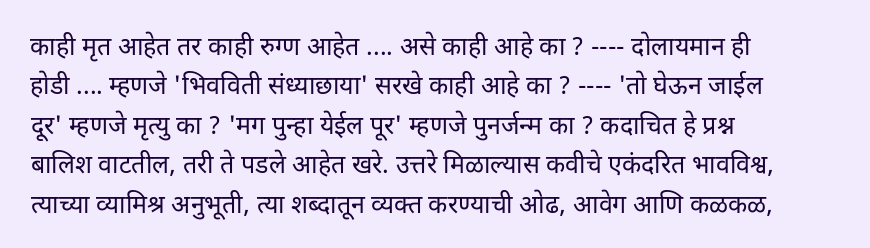काही मृत आहेत तर काही रुग्ण आहेत .... असे काही आहे का ? ---- दोलायमान ही होडी .... म्हणजे 'भिवविती संध्याछाया' सरखे काही आहे का ? ---- 'तो घेऊन जाईल दूर' म्हणजे मृत्यु का ? 'मग पुन्हा येईल पूर' म्हणजे पुनर्जन्म का ? कदाचित हे प्रश्न बालिश वाटतील, तरी ते पडले आहेत खरे. उत्तरे मिळाल्यास कवीचे एकंदरित भावविश्व, त्याच्या व्यामिश्र अनुभूती, त्या शब्दातून व्यक्त करण्याची ओढ, आवेग आणि कळकळ,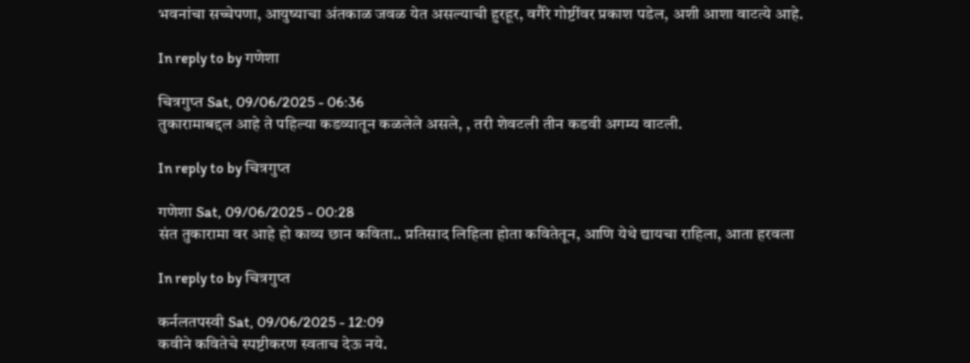भवनांचा सच्चेपणा, आयुष्याचा अंतकाळ जवळ येत असल्याची हुरहूर, वगैरे गोष्टींवर प्रकाश पडेल, अशी आशा वाटत्ये आहे.

In reply to by गणेशा

चित्रगुप्त Sat, 09/06/2025 - 06:36
तुकारामाबद्दल आहे ते पहिल्या कडव्यातून कळलेले असले, , तरी शेवटली तीन कडवी अगम्य वाटली.

In reply to by चित्रगुप्त

गणेशा Sat, 09/06/2025 - 00:28
संत तुकारामा वर आहे हो काव्य छान कविता.. प्रतिसाद लिहिला होता कवितेतून, आणि येथे द्यायचा राहिला, आता हरवला

In reply to by चित्रगुप्त

कर्नलतपस्वी Sat, 09/06/2025 - 12:09
कवीने कवितेचे स्पष्टीकरण स्वताच देऊ नये.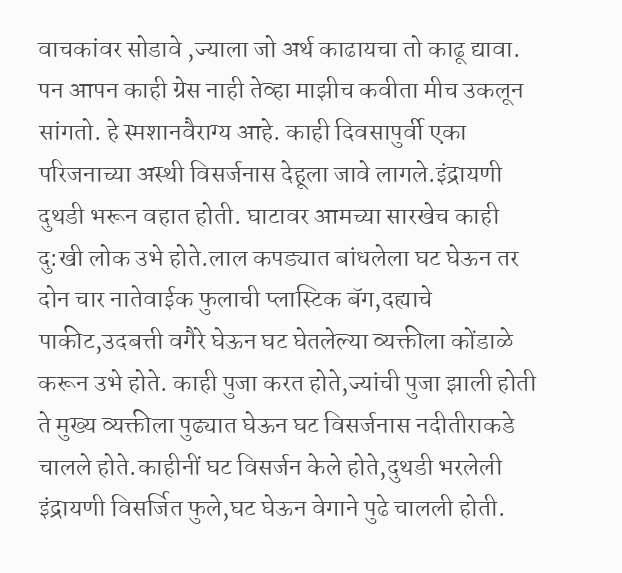वाचकांवर सोडावे ,ज्याला जो अर्थ काढायचा तो काढू द्यावा. पन आपन काही ग्रेस नाही तेव्हा माझीच कवीता मीच उकलून सांगतो. हे स्मशानवैराग्य आहे. काही दिवसापुर्वी एका परिजनाच्या अस्थी विसर्जनास देहूला जावे लागले.इंद्रायणी दुथडी भरून वहात होती. घाटावर आमच्या सारखेच काही दु:खी लोक उभे होते.लाल कपड्यात बांधलेला घट घेऊन तर दोन चार नातेवाईक फुलाची प्लास्टिक बॅग,दह्याचे पाकीट,उदबत्ती वगैरे घेऊन घट घेतलेल्या व्यक्तीला कोंडाळे करून उभे होते. काही पुजा करत होते,ज्यांची पुजा झाली होती ते मुख्य व्यक्तीला पुढ्यात घेऊन घट विसर्जनास नदीतीराकडे चालले होते.काहीनीं घट विसर्जन केले होते,दुथडी भरलेली इंद्रायणी विसर्जित फुले,घट घेऊन वेगाने पुढे चालली होती.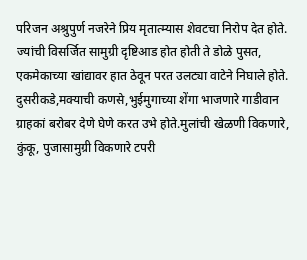परिजन अश्रुपुर्ण नजरेने प्रिय मृतात्म्यास शेवटचा निरोप देत होते. ज्यांची विसर्जित सामुग्री दृष्टिआड होत होती ते डोळे पुसत, एकमेकाच्या खांद्यावर हात ठेवून परत उलट्या वाटेने निघाले होते. दुसरीकडे,मक्याची कणसे,भुईमुगाच्या शेंगा भाजणारे गाडीवान ग्राहकां बरोबर देणे घेणे करत उभे होते.मुलांची खेळणी विकणारे, कुंकू, पुजासामुग्री विकणारे टपरी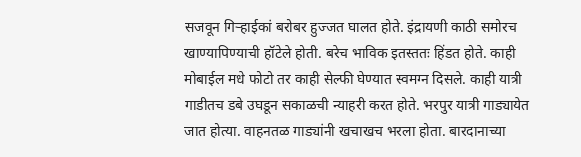सजवून गिर्‍हाईकां बरोबर हुज्जत घालत होते. इंद्रायणी काठी समोरच खाण्यापिण्याची हॉटेले होती. बरेच भाविक इतस्ततः हिंडत होते. काही मोबाईल मधे फोटो तर काही सेल्फी घेण्यात स्वमग्न दिसले. काही यात्री गाडीतच डबे उघडून सकाळची न्याहरी करत होते. भरपुर यात्री गाड्यायेत जात होत्या. वाहनतळ गाड्यांनी खचाखच भरला होता. बारदानाच्या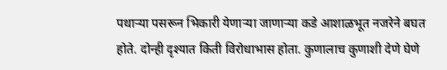पथार्‍या पसरून भिकारी येणाऱ्या जाणाऱ्या कडे आशाळभूत नजरेने बघत होते. दोन्ही दृश्यात किती विरोधाभास होता. कुणालाच कुणाशी देणे घेणे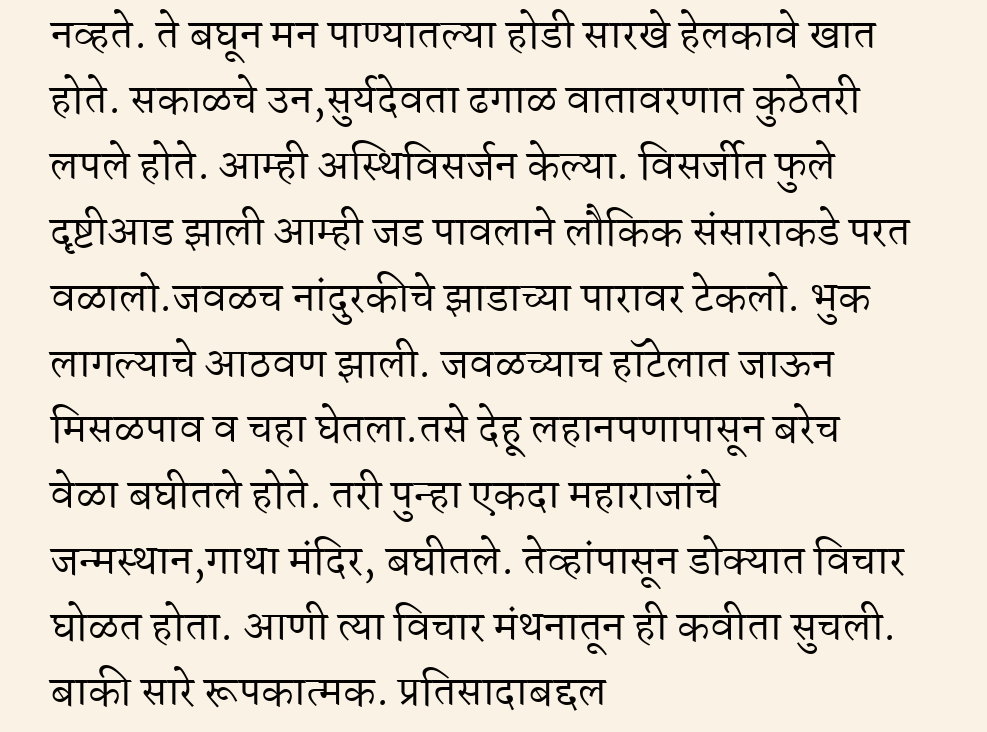नव्हते. ते बघून मन पाण्यातल्या होडी सारखे हेलकावे खात होते. सकाळचे उन,सुर्यदेवता ढगाळ वातावरणात कुठेतरी लपले होते. आम्ही अस्थिविसर्जन केल्या. विसर्जीत फुले दृष्टीआड झाली आम्ही जड पावलाने लौकिक संसाराकडे परत वळालो.जवळच नांदुरकीचे झाडाच्या पारावर टेकलो. भुक लागल्याचे आठवण झाली. जवळच्याच हॉटेलात जाऊन मिसळपाव व चहा घेतला.तसे देहू लहानपणापासून बरेच वेळा बघीतले होते. तरी पुन्हा एकदा महाराजांचे जन्मस्थान,गाथा मंदिर, बघीतले. तेव्हांपासून डोक्यात विचार घोळत होता. आणी त्या विचार मंथनातून ही कवीता सुचली. बाकी सारे रूपकात्मक. प्रतिसादाबद्दल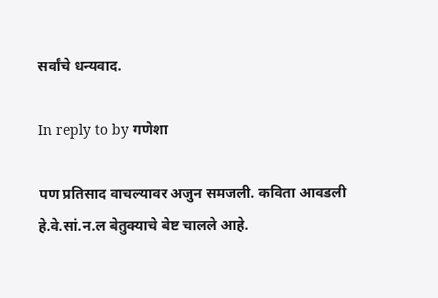सर्वांचे धन्यवाद.

In reply to by गणेशा

पण प्रतिसाद वाचल्यावर अजुन समजली. कविता आवडली हे.वे.सां.न.ल बेतुक्याचे बेष्ट चालले आहे.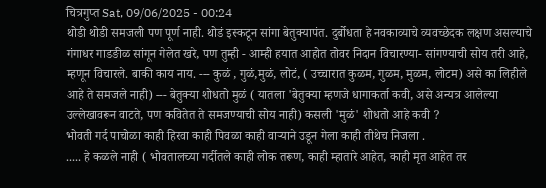चित्रगुप्त Sat, 09/06/2025 - 00:24
थोडी थोडी समजली पण पूर्ण नाही. थोडं इस्कटून सांगा बेतुक्यापंत. दुर्बोधता हे नवकाव्याचे व्यवच्छेदक लक्षण असल्याचे गंगाधर गाडङीळ सांगून गेलेत खरे, पण तुम्ही - आम्ही हयात आहोत तोवर निदान विचारण्या- सांगण्याची सोय तरी आहे, म्हणून विचारले. बाकी काय नाय. --- कुळं , गुळं,मुळं, लोटं, ( उच्चारात कुळम, गुळम, मुळम, लोटम) असे का लिहीले आहे ते समजले नाही) --- बेतुक्या शोधतो मुळं ( यातला 'बेतुक्या म्हणजे धागाकर्ता कवी, असे अन्यत्र आलेल्या उल्लेखावरून वाटते, पण कवितेत ते समजण्याची सोय नाही) कसली 'मुळं' शोधतो आहे कवी ?
भोवती गर्द पाचोळा काही हिरवा काही पिवळा काही वार्‍याने उडून गेला काही तीथेच निजला .
..... हे कळले नाही ( भोवतालच्या गर्दीतले काही लोक तरूण, काही म्हातारे आहेत, काही मृत आहेत तर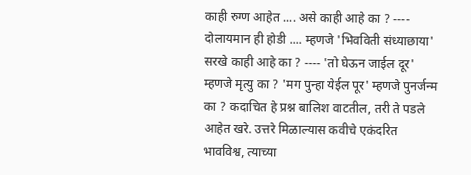काही रुग्ण आहेत .... असे काही आहे का ? ---- दोलायमान ही होडी .... म्हणजे 'भिवविती संध्याछाया' सरखे काही आहे का ? ---- 'तो घेऊन जाईल दूर' म्हणजे मृत्यु का ? 'मग पुन्हा येईल पूर' म्हणजे पुनर्जन्म का ? कदाचित हे प्रश्न बालिश वाटतील, तरी ते पडले आहेत खरे. उत्तरे मिळाल्यास कवीचे एकंदरित भावविश्व, त्याच्या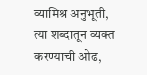व्यामिश्र अनुभूती, त्या शब्दातून व्यक्त करण्याची ओढ,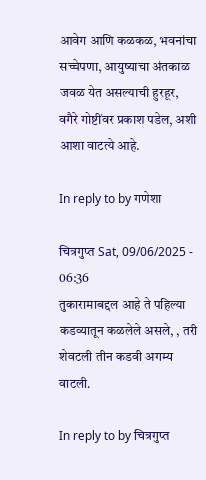आवेग आणि कळकळ, भवनांचा सच्चेपणा, आयुष्याचा अंतकाळ जवळ येत असल्याची हुरहूर, वगैरे गोष्टींवर प्रकाश पडेल, अशी आशा वाटत्ये आहे.

In reply to by गणेशा

चित्रगुप्त Sat, 09/06/2025 - 06:36
तुकारामाबद्दल आहे ते पहिल्या कडव्यातून कळलेले असले, , तरी शेवटली तीन कडवी अगम्य वाटली.

In reply to by चित्रगुप्त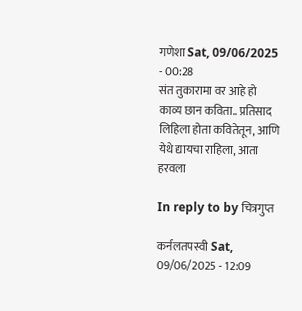गणेशा Sat, 09/06/2025 - 00:28
संत तुकारामा वर आहे हो काव्य छान कविता.. प्रतिसाद लिहिला होता कवितेतून, आणि येथे द्यायचा राहिला, आता हरवला

In reply to by चित्रगुप्त

कर्नलतपस्वी Sat, 09/06/2025 - 12:09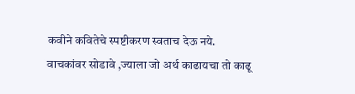कवीने कवितेचे स्पष्टीकरण स्वताच देऊ नये. वाचकांवर सोडावे ,ज्याला जो अर्थ काढायचा तो काढू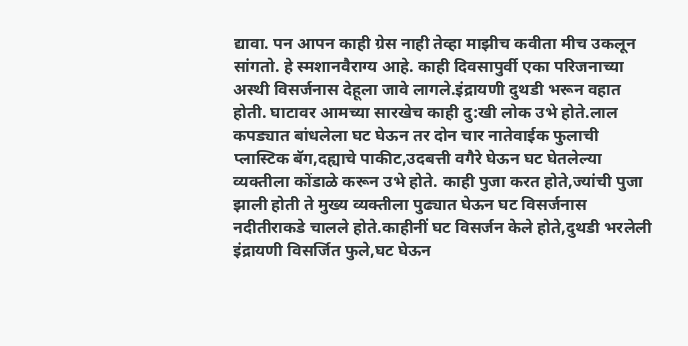द्यावा. पन आपन काही ग्रेस नाही तेव्हा माझीच कवीता मीच उकलून सांगतो. हे स्मशानवैराग्य आहे. काही दिवसापुर्वी एका परिजनाच्या अस्थी विसर्जनास देहूला जावे लागले.इंद्रायणी दुथडी भरून वहात होती. घाटावर आमच्या सारखेच काही दु:खी लोक उभे होते.लाल कपड्यात बांधलेला घट घेऊन तर दोन चार नातेवाईक फुलाची प्लास्टिक बॅग,दह्याचे पाकीट,उदबत्ती वगैरे घेऊन घट घेतलेल्या व्यक्तीला कोंडाळे करून उभे होते. काही पुजा करत होते,ज्यांची पुजा झाली होती ते मुख्य व्यक्तीला पुढ्यात घेऊन घट विसर्जनास नदीतीराकडे चालले होते.काहीनीं घट विसर्जन केले होते,दुथडी भरलेली इंद्रायणी विसर्जित फुले,घट घेऊन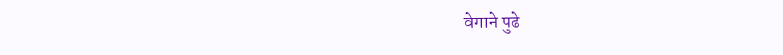वेगाने पुढे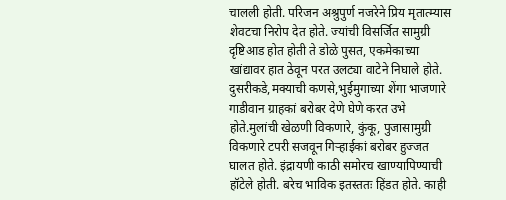चालली होती. परिजन अश्रुपुर्ण नजरेने प्रिय मृतात्म्यास शेवटचा निरोप देत होते. ज्यांची विसर्जित सामुग्री दृष्टिआड होत होती ते डोळे पुसत, एकमेकाच्या खांद्यावर हात ठेवून परत उलट्या वाटेने निघाले होते. दुसरीकडे,मक्याची कणसे,भुईमुगाच्या शेंगा भाजणारे गाडीवान ग्राहकां बरोबर देणे घेणे करत उभे होते.मुलांची खेळणी विकणारे, कुंकू, पुजासामुग्री विकणारे टपरी सजवून गिर्‍हाईकां बरोबर हुज्जत घालत होते. इंद्रायणी काठी समोरच खाण्यापिण्याची हॉटेले होती. बरेच भाविक इतस्ततः हिंडत होते. काही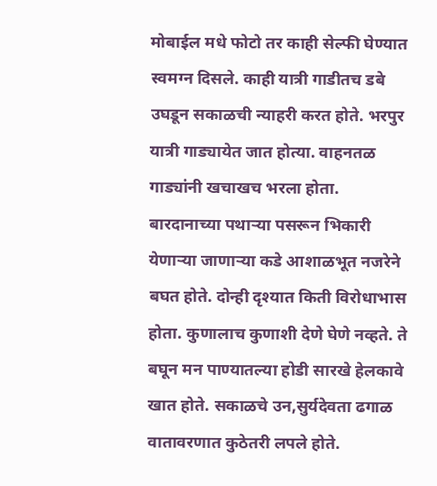मोबाईल मधे फोटो तर काही सेल्फी घेण्यात स्वमग्न दिसले. काही यात्री गाडीतच डबे उघडून सकाळची न्याहरी करत होते. भरपुर यात्री गाड्यायेत जात होत्या. वाहनतळ गाड्यांनी खचाखच भरला होता. बारदानाच्या पथार्‍या पसरून भिकारी येणाऱ्या जाणाऱ्या कडे आशाळभूत नजरेने बघत होते. दोन्ही दृश्यात किती विरोधाभास होता. कुणालाच कुणाशी देणे घेणे नव्हते. ते बघून मन पाण्यातल्या होडी सारखे हेलकावे खात होते. सकाळचे उन,सुर्यदेवता ढगाळ वातावरणात कुठेतरी लपले होते.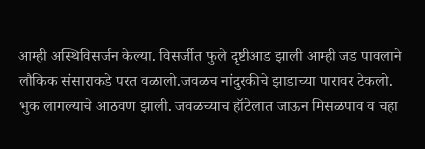आम्ही अस्थिविसर्जन केल्या. विसर्जीत फुले दृष्टीआड झाली आम्ही जड पावलाने लौकिक संसाराकडे परत वळालो.जवळच नांदुरकीचे झाडाच्या पारावर टेकलो. भुक लागल्याचे आठवण झाली. जवळच्याच हॉटेलात जाऊन मिसळपाव व चहा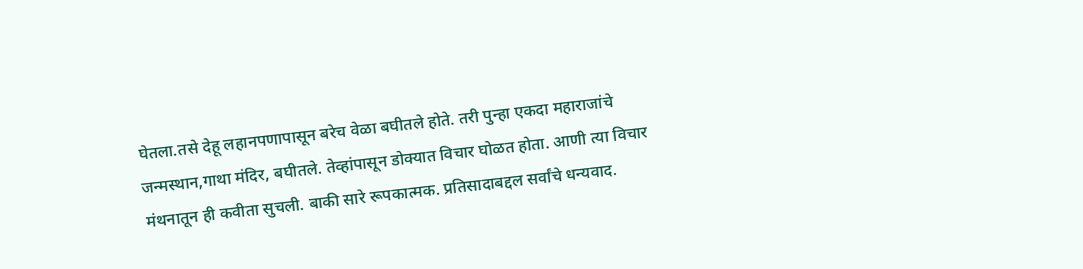घेतला.तसे देहू लहानपणापासून बरेच वेळा बघीतले होते. तरी पुन्हा एकदा महाराजांचे जन्मस्थान,गाथा मंदिर, बघीतले. तेव्हांपासून डोक्यात विचार घोळत होता. आणी त्या विचार मंथनातून ही कवीता सुचली. बाकी सारे रूपकात्मक. प्रतिसादाबद्दल सर्वांचे धन्यवाद.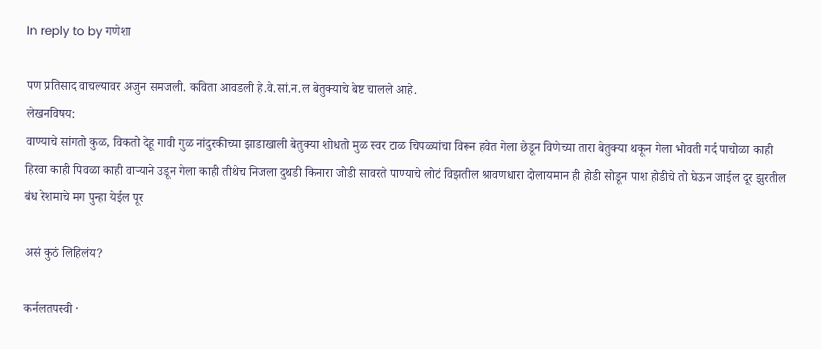In reply to by गणेशा

पण प्रतिसाद वाचल्यावर अजुन समजली. कविता आवडली हे.वे.सां.न.ल बेतुक्याचे बेष्ट चालले आहे.
लेखनविषय:
वाण्याचे सांगतो कुळ, विकतो देहू गावी गुळ नांदुरकीच्या झाडाखाली बेतुक्या शोधतो मुळ स्वर टाळ चिपळ्यांचा विरून हवेत गेला छेडून विणेच्या तारा बेतुक्या थकून गेला भोवती गर्द पाचोळा काही हिरवा काही पिवळा काही वार्‍याने उडून गेला काही तीथेच निजला दुथडी किनारा जोडी सावरते पाण्याचे लोटं विझतील श्रावणधारा दोलायमान ही होडी सोडून पाश होडीचे तो घेऊन जाईल दूर झुरतील बंध रेशमाचे मग पुन्हा येईल पूर

असं कुठं लिहिलंय?

कर्नलतपस्वी ·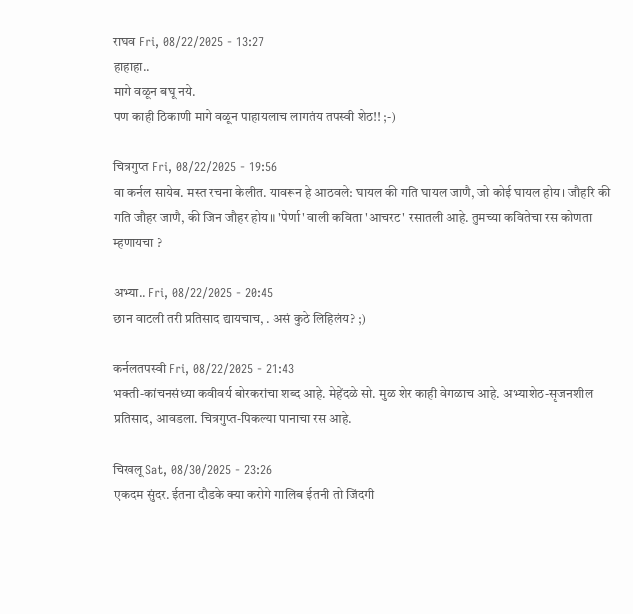राघव Fri, 08/22/2025 - 13:27
हाहाहा..
मागे वळून बघू नये.
पण काही ठिकाणी मागे वळून पाहायलाच लागतंय तपस्वी शेठ!! ;-)

चित्रगुप्त Fri, 08/22/2025 - 19:56
वा कर्नल सायेब. मस्त रचना केलीत. यावरून हे आठवले: घायल की गति घायल जाणै, जो कोई घायल होय। जौहरि की गति जौहर जाणै, की जिन जौहर होय॥ 'पेर्णा' वाली कविता 'आचरट' रसातली आहे. तुमच्या कवितेचा रस कोणता म्हणायचा ?

अभ्या.. Fri, 08/22/2025 - 20:45
छान वाटली तरी प्रतिसाद द्यायचाच, . असं कुठे लिहिलंय? ;)

कर्नलतपस्वी Fri, 08/22/2025 - 21:43
भक्ती-कांचनसंध्या कवीवर्य बोरकरांचा शब्द आहे. मेहेंदळे सो. मुळ शेर काही वेगळाच आहे. अभ्याशेठ-सृजनशील प्रतिसाद, आवडला. चित्रगुप्त-पिकल्या पानाचा रस आहे.

चिखलू Sat, 08/30/2025 - 23:26
एकदम सुंदर. ईतना दौडके क्या करोगे गालिब ईतनी तो जिंदगी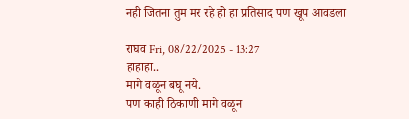नही जितना तुम मर रहे हो हा प्रतिसाद पण खूप आवडला

राघव Fri, 08/22/2025 - 13:27
हाहाहा..
मागे वळून बघू नये.
पण काही ठिकाणी मागे वळून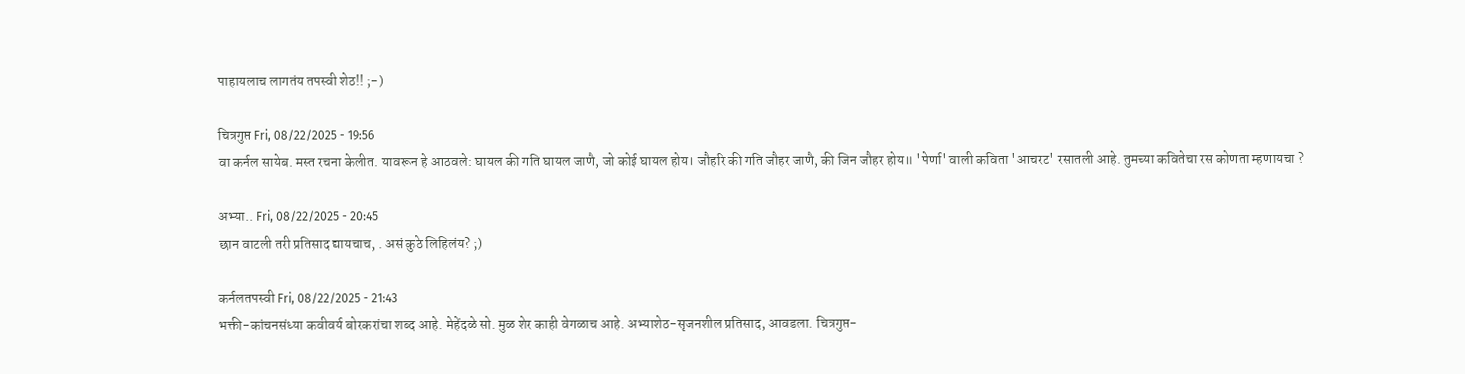पाहायलाच लागतंय तपस्वी शेठ!! ;-)

चित्रगुप्त Fri, 08/22/2025 - 19:56
वा कर्नल सायेब. मस्त रचना केलीत. यावरून हे आठवले: घायल की गति घायल जाणै, जो कोई घायल होय। जौहरि की गति जौहर जाणै, की जिन जौहर होय॥ 'पेर्णा' वाली कविता 'आचरट' रसातली आहे. तुमच्या कवितेचा रस कोणता म्हणायचा ?

अभ्या.. Fri, 08/22/2025 - 20:45
छान वाटली तरी प्रतिसाद द्यायचाच, . असं कुठे लिहिलंय? ;)

कर्नलतपस्वी Fri, 08/22/2025 - 21:43
भक्ती-कांचनसंध्या कवीवर्य बोरकरांचा शब्द आहे. मेहेंदळे सो. मुळ शेर काही वेगळाच आहे. अभ्याशेठ-सृजनशील प्रतिसाद, आवडला. चित्रगुप्त-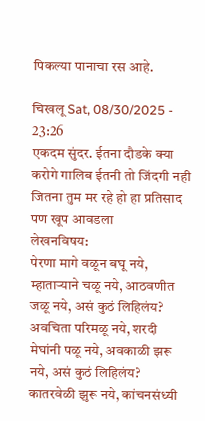पिकल्या पानाचा रस आहे.

चिखलू Sat, 08/30/2025 - 23:26
एकदम सुंदर. ईतना दौडके क्या करोगे गालिब ईतनी तो जिंदगी नही जितना तुम मर रहे हो हा प्रतिसाद पण खूप आवडला
लेखनविषय:
पेरणा मागे वळून बघू नये, म्हातार्‍याने चळू नये, आठवणीत जळू नये, असं कुठं लिहिलंय? अवचिता परिमळू नये, शरदी मेघांनी पळू नये, अवकाळी झरू नये, असं कुठं लिहिलंय? कातरवेळी झुरू नये, कांचनसंध्यी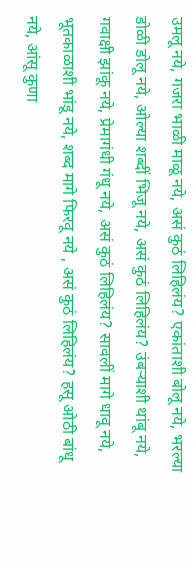उमलू नये, गजरा भाळी माळू नये, असं कुठं लिहिलंय? एकांताशी बोलू नये, भरल्या डोळी डोलू नये, ओल्या शब्दीं भिजू नये, असं कुठं लिहिलंय? उंबऱ्याशी थांबू नये, गवाक्षी झांकू नये, प्रेमागंधी गंधू नये, असं कुठं लिहिलंय? सावलीं मागे धावू नये, भूतकाळाशी भांडू नये, शब्द मागे फिरवू नये , असं कुठं लिहिलंय? हसू ओठी बांधू नये, आंसू कुणा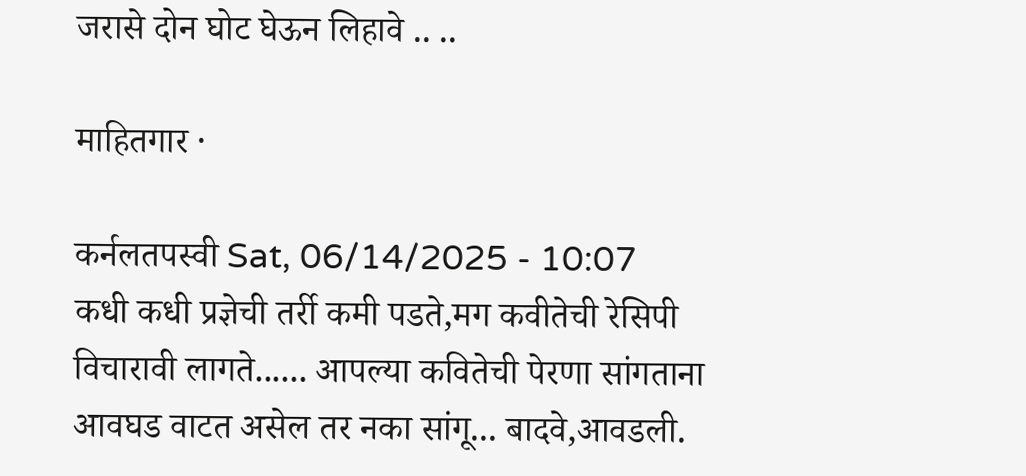जरासे दोन घोट घेऊन लिहावे .. ..

माहितगार ·

कर्नलतपस्वी Sat, 06/14/2025 - 10:07
कधी कधी प्रज्ञेची तर्री कमी पडते,मग कवीतेची रेसिपी विचारावी लागते...... आपल्या कवितेची पेरणा सांगताना आवघड वाटत असेल तर नका सांगू... बादवे,आवडली.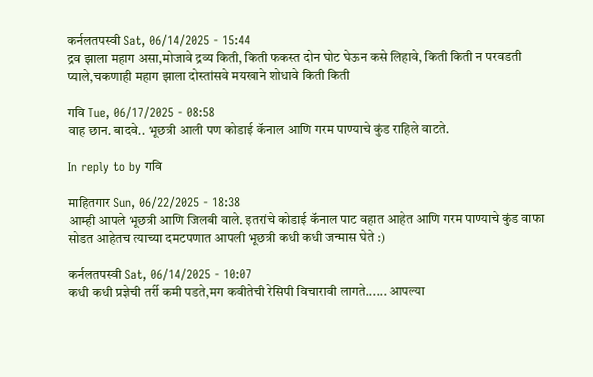कर्नलतपस्वी Sat, 06/14/2025 - 15:44
द्रव झाला महाग असा,मोजावे द्रव्य किती, किती फकस्त दोन घोट घेऊन कसे लिहावे, किती किती न परवडती प्याले,चकणाही महाग झाला दोस्तांसवे मयखाने शोधावे किती किती

गवि Tue, 06/17/2025 - 08:58
वाह छान. बादवे.. भूछत्री आली पण कोडाई कॅनाल आणि गरम पाण्याचे कुंड राहिले वाटते.

In reply to by गवि

माहितगार Sun, 06/22/2025 - 18:38
आम्ही आपले भूछत्री आणि जिलबी वाले. इतरांचे कोडाई कॅनाल पाट वहात आहेत आणि गरम पाण्याचे कुंड वाफा सोडत आहेतच त्याच्या दमटपणात आपली भूछत्री कधी कधी जन्मास घेते :)

कर्नलतपस्वी Sat, 06/14/2025 - 10:07
कधी कधी प्रज्ञेची तर्री कमी पडते,मग कवीतेची रेसिपी विचारावी लागते...... आपल्या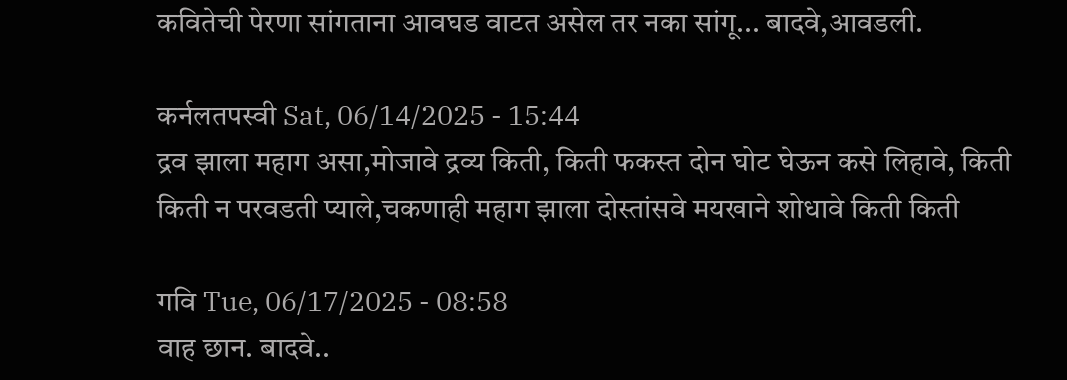कवितेची पेरणा सांगताना आवघड वाटत असेल तर नका सांगू... बादवे,आवडली.

कर्नलतपस्वी Sat, 06/14/2025 - 15:44
द्रव झाला महाग असा,मोजावे द्रव्य किती, किती फकस्त दोन घोट घेऊन कसे लिहावे, किती किती न परवडती प्याले,चकणाही महाग झाला दोस्तांसवे मयखाने शोधावे किती किती

गवि Tue, 06/17/2025 - 08:58
वाह छान. बादवे..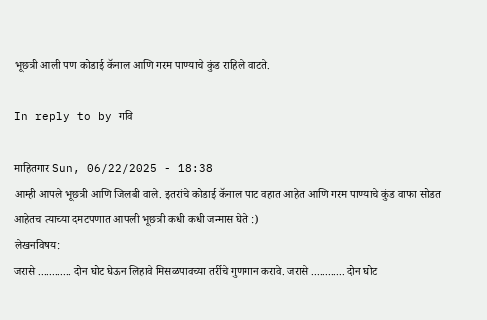भूछत्री आली पण कोडाई कॅनाल आणि गरम पाण्याचे कुंड राहिले वाटते.

In reply to by गवि

माहितगार Sun, 06/22/2025 - 18:38
आम्ही आपले भूछत्री आणि जिलबी वाले. इतरांचे कोडाई कॅनाल पाट वहात आहेत आणि गरम पाण्याचे कुंड वाफा सोडत आहेतच त्याच्या दमटपणात आपली भूछत्री कधी कधी जन्मास घेते :)
लेखनविषय:
जरासे ............ दोन घोट घेऊन लिहावे मिसळपावच्या तर्रीचे गुणगान करावे. जरासे ............ दोन घोट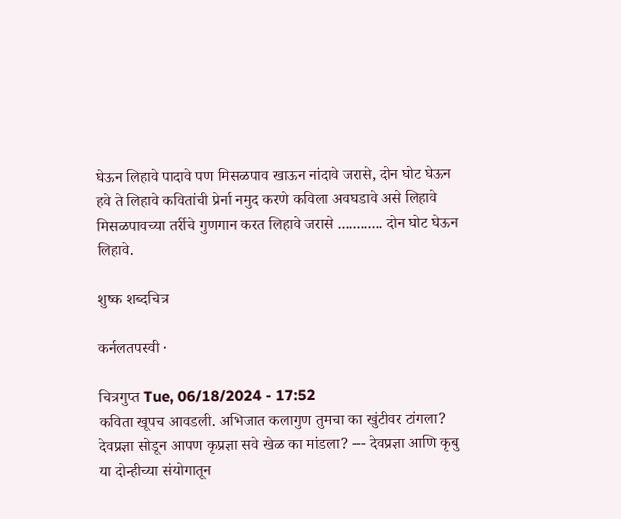घेऊन लिहावे पादावे पण मिसळपाव खाऊन नांदावे जरासे, दोन घोट घेऊन हवे ते लिहावे कवितांची प्रेर्ना नमुद करणे कविला अवघडावे असे लिहावे मिसळपावच्या तर्रीचे गुणगान करत लिहावे जरासे ............ दोन घोट घेऊन लिहावे.

शुष्क शब्दचित्र

कर्नलतपस्वी ·

चित्रगुप्त Tue, 06/18/2024 - 17:52
कविता खूपच आवडली. अभिजात कलागुण तुमचा का खुंटीवर टांगला? देवप्रज्ञा सोडून आपण कृप्रज्ञा सवे खेळ का मांडला? --- देवप्रज्ञा आणि कृबु या दोन्हीच्या संयोगातून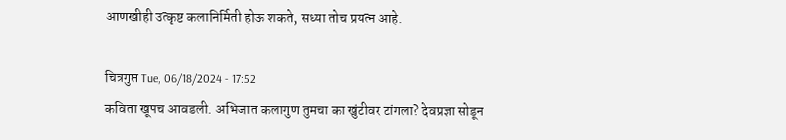आणखीही उत्कृष्ट कलानिर्मिती होऊ शकते, सध्या तोच प्रयत्न आहे.

चित्रगुप्त Tue, 06/18/2024 - 17:52
कविता खूपच आवडली. अभिजात कलागुण तुमचा का खुंटीवर टांगला? देवप्रज्ञा सोडून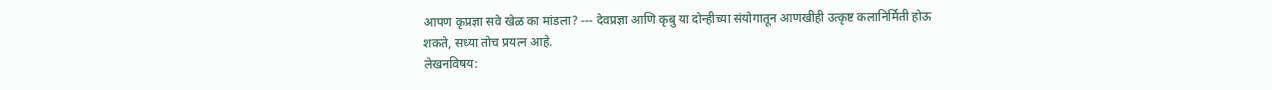आपण कृप्रज्ञा सवे खेळ का मांडला? --- देवप्रज्ञा आणि कृबु या दोन्हीच्या संयोगातून आणखीही उत्कृष्ट कलानिर्मिती होऊ शकते, सध्या तोच प्रयत्न आहे.
लेखनविषय: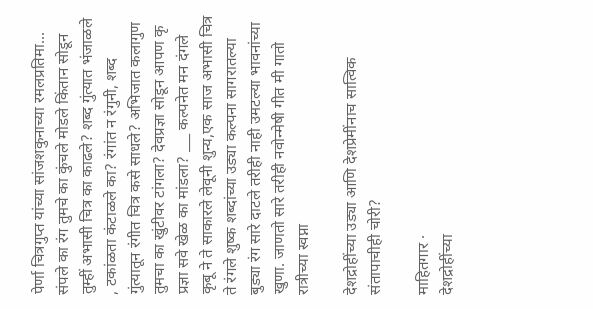पेर्णा चित्रगुप्त यांच्या सांजशकुनाच्या रमलप्रतिमा... संपले का रंग तुमचे का कुंचले मोडले किंतान सोडून तुम्हीं अभासी चित्र का काढले? शब्द गुंत्यात भंजाळले , टकांळता कंटाळले का? रंगांत न रंगुनी, शब्द गुंत्यातून रंगीत चित्र कसे साधले? अभिजात कलागुण तुमचा का खुंटीवर टांगला? देवप्रज्ञा सोडून आपण कृ प्रज्ञा सवे खेळ का मांडला? ___ कल्पनेत मन दंगले कृबू ने ते साकारले लेवूनी शुन्य,एक साज अभासी चित्र ते रंगले शुष्क शब्दांच्या उड्या कल्पना सागरातल्या बुड्या रंग सारे दाटले तरीही नाही उमटल्या भावनांच्या खुणा. जाणतो सारे तरीही नवोन्मेषी गीत मी गातो रात्रीच्या स्वप्ना

देशद्रोहींच्या उड्या आणि देशप्रेमींनाच सात्विक संतापाचीही चोरी?

माहितगार ·
देशद्रोहींच्या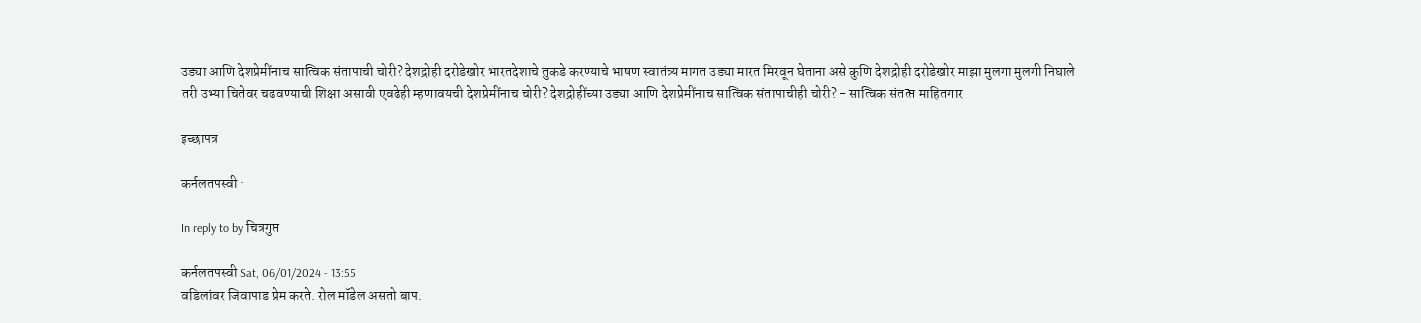उड्या आणि देशप्रेमींनाच सात्विक संतापाची चोरी? देशद्रोही दरोडेखोर भारतदेशाचे तुकडे करण्याचे भाषण स्वातंत्र्य मागत उड्या मारत मिरवून घेताना असे कुणि देशद्रोही दरोडेखोर माझा मुलगा मुलगी निघाले तरी उभ्या चितेवर चढवण्याची शिक्षा असावी एवढेही म्हणावयची देशप्रेमींनाच चोरी? देशद्रोहींच्या उड्या आणि देशप्रेमींनाच सात्विक संतापाचीही चोरी? - सात्विक संतत्प्त माहितगार

इच्छापत्र

कर्नलतपस्वी ·

In reply to by चित्रगुप्त

कर्नलतपस्वी Sat, 06/01/2024 - 13:55
वडिलांवर जिवापाड प्रेम करते. रोल मॉडेल असतो बाप.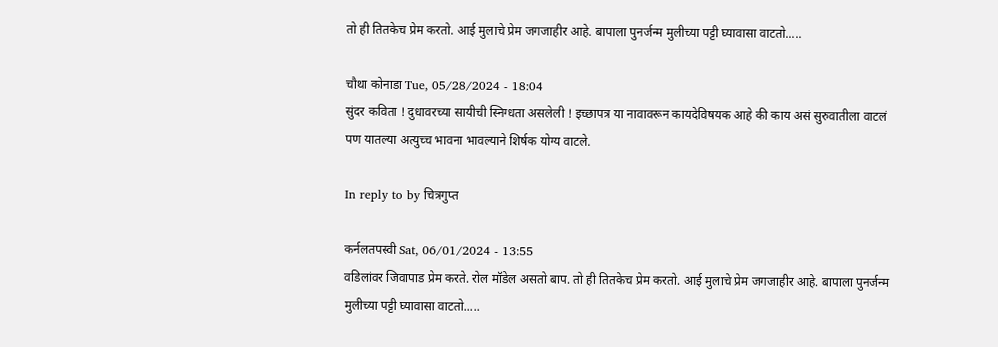तो ही तितकेच प्रेम करतो. आई मुलाचे प्रेम जगजाहीर आहे. बापाला पुनर्जन्म मुलीच्या पट्टी घ्यावासा वाटतो.....

चौथा कोनाडा Tue, 05/28/2024 - 18:04
सुंदर कविता ! दुधावरच्या सायीची स्निग्धता असलेली ! इच्छापत्र या नावावरून कायदेविषयक आहे की काय असं सुरुवातीला वाटलं पण यातल्या अत्युच्च भावना भावल्याने शिर्षक योग्य वाटले.

In reply to by चित्रगुप्त

कर्नलतपस्वी Sat, 06/01/2024 - 13:55
वडिलांवर जिवापाड प्रेम करते. रोल मॉडेल असतो बाप. तो ही तितकेच प्रेम करतो. आई मुलाचे प्रेम जगजाहीर आहे. बापाला पुनर्जन्म मुलीच्या पट्टी घ्यावासा वाटतो.....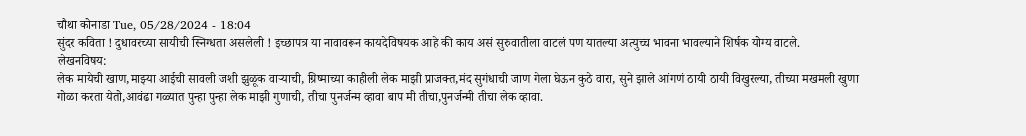चौथा कोनाडा Tue, 05/28/2024 - 18:04
सुंदर कविता ! दुधावरच्या सायीची स्निग्धता असलेली ! इच्छापत्र या नावावरून कायदेविषयक आहे की काय असं सुरुवातीला वाटलं पण यातल्या अत्युच्च भावना भावल्याने शिर्षक योग्य वाटले.
लेखनविषय:
लेक मायेची खाण,माझ्या आईची सावली जशी झुळूक वार्‍याची, ग्रिष्माच्या काहीली लेक माझी प्राजक्त,मंद सुगंधाची जाण गेला घेऊन कुठे वारा, सुने झाले आंगणं ठायी ठायी विखुरल्या, तीच्या मखमली खुणा गोळा करता येतो,आवंढा गळ्यात पुन्हा पुन्हा लेक माझी गुणाची, तीचा पुनर्जन्म व्हावा बाप मी तीचा,पुनर्जन्मी तीचा लेक व्हावा.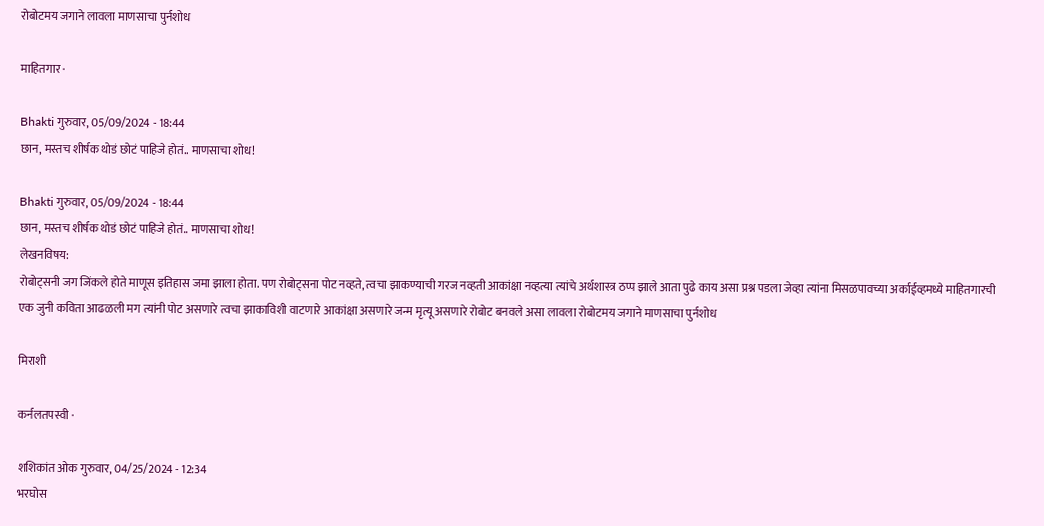रोबोटमय जगाने लावला माणसाचा पुर्नशोध

माहितगार ·

Bhakti गुरुवार, 05/09/2024 - 18:44
छान, मस्तच शीर्षक थोडं छोटं पाहिजे होतं.. माणसाचा शोध!

Bhakti गुरुवार, 05/09/2024 - 18:44
छान, मस्तच शीर्षक थोडं छोटं पाहिजे होतं.. माणसाचा शोध!
लेखनविषय:
रोबोट्सनी जग जिंकले होते माणूस इतिहास जमा झाला होता. पण रोबोट्सना पोट नव्हते, त्वचा झाकण्याची गरज नव्हती आकांक्षा नव्हत्या त्यांचे अर्थशास्त्र ठप्प झाले आता पुढे काय असा प्रश्न पडला जेव्हा त्यांना मिसळपावच्या अर्काईव्हमध्ये माहितगारची एक जुनी कविता आढळली मग त्यांनी पोट असणारे त्वचा झाकाविशी वाटणारे आकांक्षा असणारे जन्म मृत्यू असणारे रोबोट बनवले असा लावला रोबोटमय जगाने माणसाचा पुर्नशोध

मिराशी

कर्नलतपस्वी ·

शशिकांत ओक गुरुवार, 04/25/2024 - 12:34
भरघोस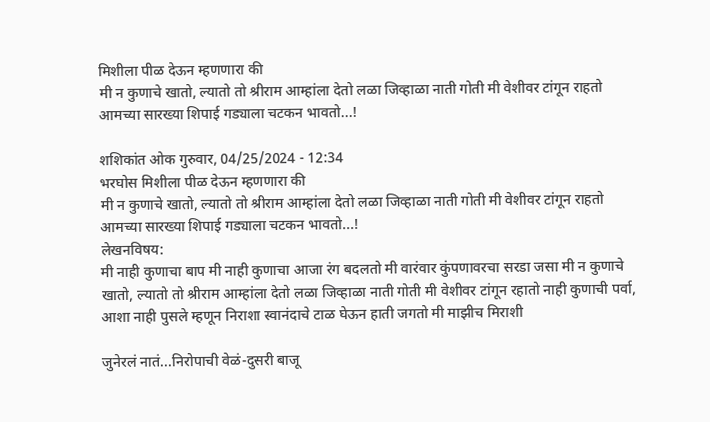मिशीला पीळ देऊन म्हणणारा की
मी न कुणाचे खातो, ल्यातो तो श्रीराम आम्हांला देतो लळा जिव्हाळा नाती गोती मी वेशीवर टांगून राहतो
आमच्या सारख्या शिपाई गड्याला चटकन भावतो...!

शशिकांत ओक गुरुवार, 04/25/2024 - 12:34
भरघोस मिशीला पीळ देऊन म्हणणारा की
मी न कुणाचे खातो, ल्यातो तो श्रीराम आम्हांला देतो लळा जिव्हाळा नाती गोती मी वेशीवर टांगून राहतो
आमच्या सारख्या शिपाई गड्याला चटकन भावतो...!
लेखनविषय:
मी नाही कुणाचा बाप मी नाही कुणाचा आजा रंग बदलतो मी वारंवार कुंपणावरचा सरडा जसा मी न कुणाचे खातो, ल्यातो तो श्रीराम आम्हांला देतो लळा जिव्हाळा नाती गोती मी वेशीवर टांगून रहातो नाही कुणाची पर्वा, आशा नाही पुसले म्हणून निराशा स्वानंदाचे टाळ घेऊन हाती जगतो मी माझीच मिराशी

जुनेरलं नातं...निरोपाची वेळं-दुसरी बाजू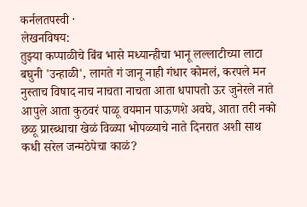कर्नलतपस्वी ·
लेखनविषय:
तुझ्या कप्पाळीचे बिंब भासे मध्यान्हीचा भानू लल्लाटीच्या लाटा बघुनी 'उन्हाळी', लागते गं जानू नाही गंधार कोमलं, करपले मन नुस्ताच विषाद नाच नाचता नाचता आता धपापतो ऊर जुनेरले नाते आपुले आता कुठवरं पाळू वयमान पाऊणशे अवघे, आता तरी नको छळू प्रारब्धाचा खेळं विळ्या भोपळ्याचे नाते दिनरात अशी साथ कधी सरेल जन्मठेपेचा काळं?